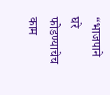“भाजपाने घरे फोडण्याचेच काम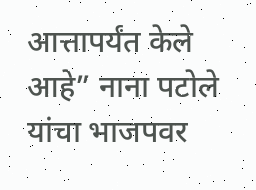आत्तापर्यंत केले आहे” नाना पटोले यांचा भाजपवर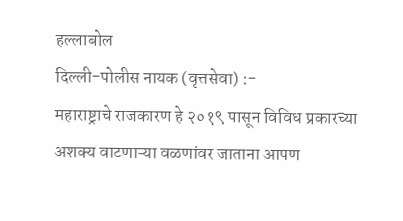हल्लाबोल
दिल्ली-पोलीस नायक (वृत्तसेवा) :-
महाराष्ट्राचे राजकारण हे २०१९ पासून विविध प्रकारच्या अशक्य वाटणाऱ्या वळणांवर जाताना आपण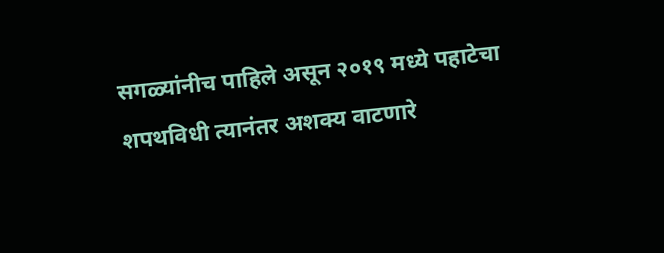सगळ्यांनीच पाहिले असून २०१९ मध्ये पहाटेचा शपथविधी त्यानंतर अशक्य वाटणारे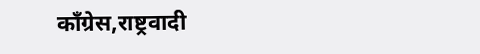काँग्रेस,राष्ट्रवादी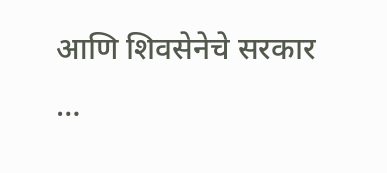आणि शिवसेनेचे सरकार
…